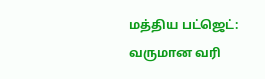மத்திய பட்ஜெட்: வருமான வரி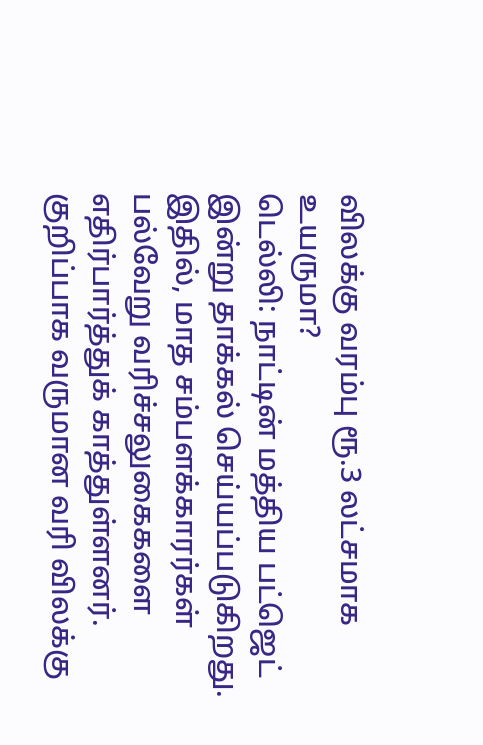விலக்கு வரம்பு ரூ.3 லட்சமாக உயருமா?
டெல்லி: நாட்டின் மத்திய பட்ஜெட் இன்று தாக்கல் செய்யப்படுகிறது. இதில், மாத சம்பளக்காரர்கள் பல்வேறு வரிச்சலுகைகளை எதிர்பார்த்துக் காத்துள்ளனர். குறிப்பாக வருமான வரி விலக்கு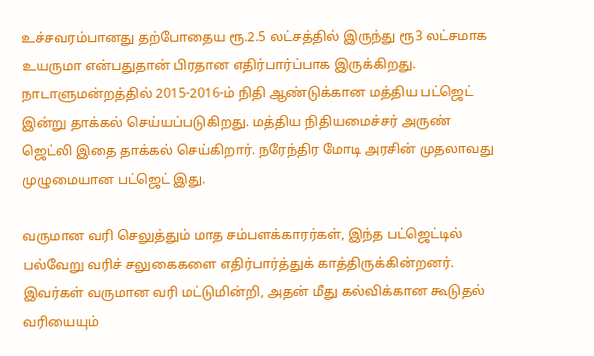உச்சவரம்பானது தற்போதைய ரூ.2.5 லட்சத்தில் இருந்து ரூ3 லட்சமாக உயருமா என்பதுதான் பிரதான எதிர்பார்ப்பாக இருக்கிறது.
நாடாளுமன்றத்தில் 2015-2016-ம் நிதி ஆண்டுக்கான மத்திய பட்ஜெட் இன்று தாக்கல் செய்யப்படுகிறது. மத்திய நிதியமைச்சர் அருண் ஜெட்லி இதை தாக்கல் செய்கிறார். நரேந்திர மோடி அரசின் முதலாவது முழுமையான பட்ஜெட் இது.

வருமான வரி செலுத்தும் மாத சம்பளக்காரர்கள், இந்த பட்ஜெட்டில் பல்வேறு வரிச் சலுகைகளை எதிர்பார்த்துக் காத்திருக்கின்றனர். இவர்கள் வருமான வரி மட்டுமின்றி, அதன் மீது கல்விக்கான கூடுதல் வரியையும்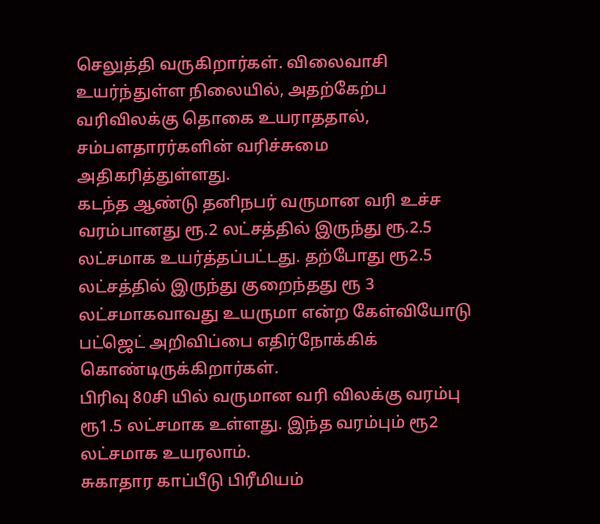செலுத்தி வருகிறார்கள். விலைவாசி உயர்ந்துள்ள நிலையில், அதற்கேற்ப வரிவிலக்கு தொகை உயராததால், சம்பளதாரர்களின் வரிச்சுமை அதிகரித்துள்ளது.
கடந்த ஆண்டு தனிநபர் வருமான வரி உச்ச வரம்பானது ரூ.2 லட்சத்தில் இருந்து ரூ.2.5 லட்சமாக உயர்த்தப்பட்டது. தற்போது ரூ2.5 லட்சத்தில் இருந்து குறைந்தது ரூ 3 லட்சமாகவாவது உயருமா என்ற கேள்வியோடு பட்ஜெட் அறிவிப்பை எதிர்நோக்கிக் கொண்டிருக்கிறார்கள்.
பிரிவு 80சி யில் வருமான வரி விலக்கு வரம்பு ரூ1.5 லட்சமாக உள்ளது. இந்த வரம்பும் ரூ2 லட்சமாக உயரலாம்.
சுகாதார காப்பீடு பிரீமியம்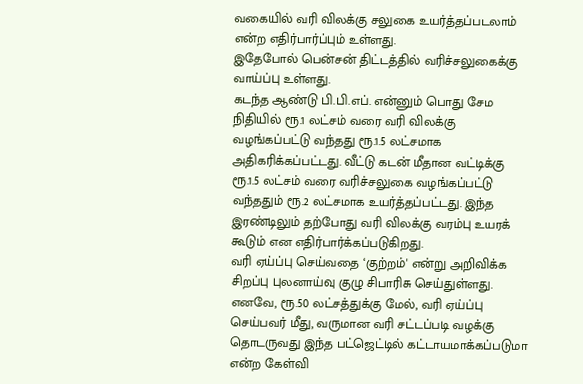வகையில் வரி விலக்கு சலுகை உயர்த்தப்படலாம் என்ற எதிர்பார்ப்பும் உள்ளது.
இதேபோல் பென்சன் திட்டத்தில் வரிச்சலுகைக்கு வாய்ப்பு உள்ளது.
கடந்த ஆண்டு பி.பி.எப். என்னும் பொது சேம நிதியில் ரூ.1 லட்சம் வரை வரி விலக்கு வழங்கப்பட்டு வந்தது ரூ.1.5 லட்சமாக அதிகரிக்கப்பட்டது. வீட்டு கடன் மீதான வட்டிக்கு ரூ.1.5 லட்சம் வரை வரிச்சலுகை வழங்கப்பட்டு வந்ததும் ரூ.2 லட்சமாக உயர்த்தப்பட்டது. இந்த இரண்டிலும் தற்போது வரி விலக்கு வரம்பு உயரக் கூடும் என எதிர்பார்க்கப்படுகிறது.
வரி ஏய்ப்பு செய்வதை ‘குற்றம்' என்று அறிவிக்க சிறப்பு புலனாய்வு குழு சிபாரிசு செய்துள்ளது. எனவே, ரூ.50 லட்சத்துக்கு மேல், வரி ஏய்ப்பு செய்பவர் மீது, வருமான வரி சட்டப்படி வழக்கு தொடருவது இந்த பட்ஜெட்டில் கட்டாயமாக்கப்படுமா என்ற கேள்வி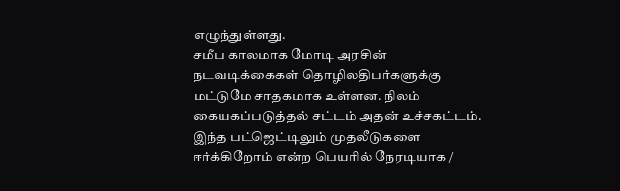எழுந்துள்ளது.
சமீப காலமாக மோடி அரசின் நடவடிக்கைகள் தொழிலதிபர்களுக்கு மட்டுமே சாதகமாக உள்ளன. நிலம் கையகப்படுத்தல் சட்டம் அதன் உச்சகட்டம்.
இந்த பட்ஜெட்டிலும் முதலீடுகளை ஈர்க்கிறோம் என்ற பெயரில் நேரடியாக /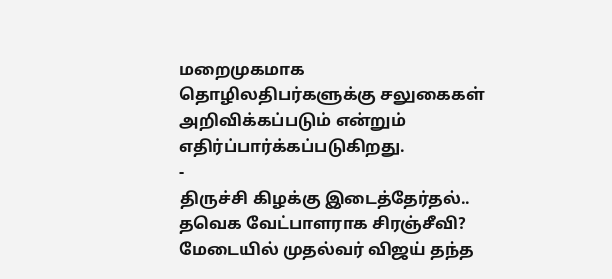மறைமுகமாக தொழிலதிபர்களுக்கு சலுகைகள் அறிவிக்கப்படும் என்றும் எதிர்ப்பார்க்கப்படுகிறது.
-
திருச்சி கிழக்கு இடைத்தேர்தல்.. தவெக வேட்பாளராக சிரஞ்சீவி? மேடையில் முதல்வர் விஜய் தந்த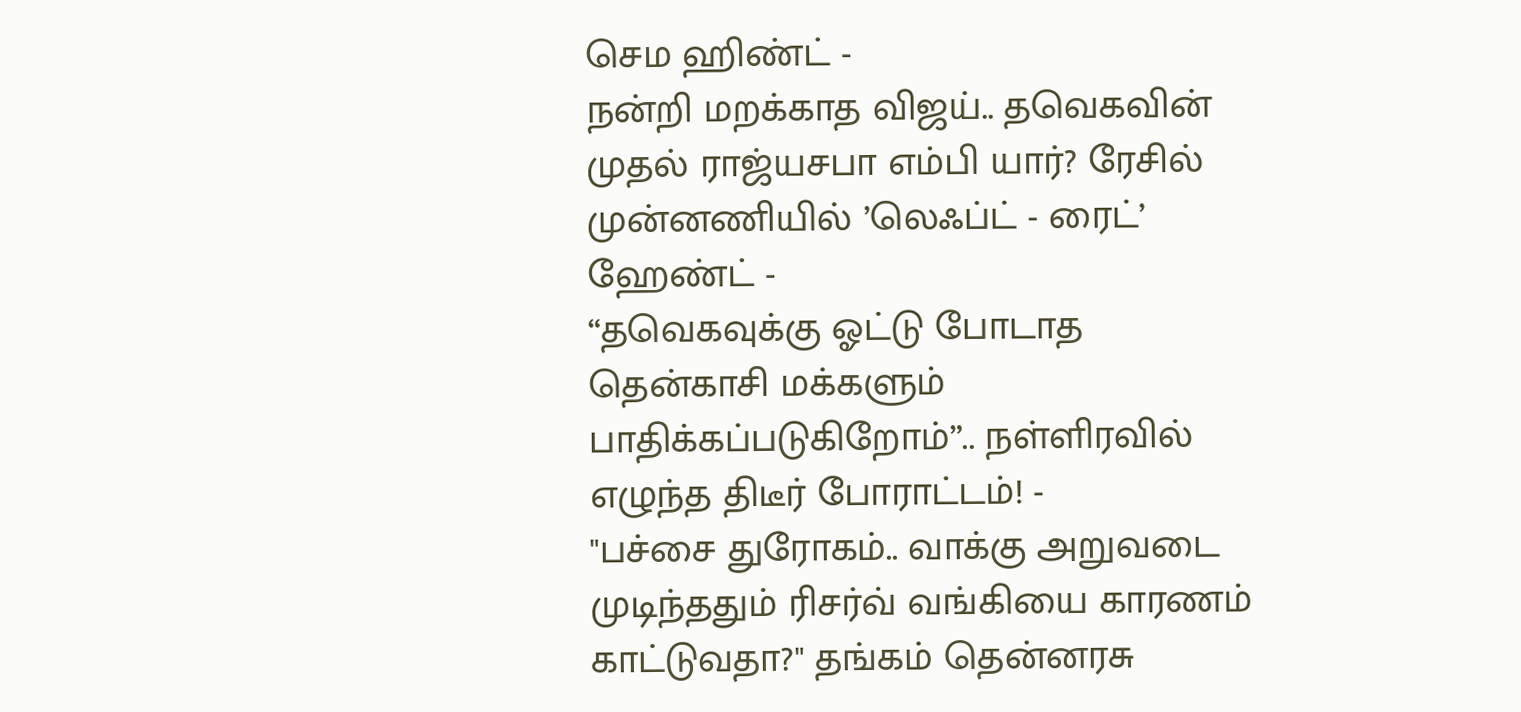செம ஹிண்ட் -
நன்றி மறக்காத விஜய்.. தவெகவின் முதல் ராஜ்யசபா எம்பி யார்? ரேசில் முன்னணியில் ’லெஃப்ட் - ரைட்’ ஹேண்ட் -
“தவெகவுக்கு ஓட்டு போடாத தென்காசி மக்களும் பாதிக்கப்படுகிறோம்”.. நள்ளிரவில் எழுந்த திடீர் போராட்டம்! -
"பச்சை துரோகம்.. வாக்கு அறுவடை முடிந்ததும் ரிசர்வ் வங்கியை காரணம் காட்டுவதா?" தங்கம் தென்னரசு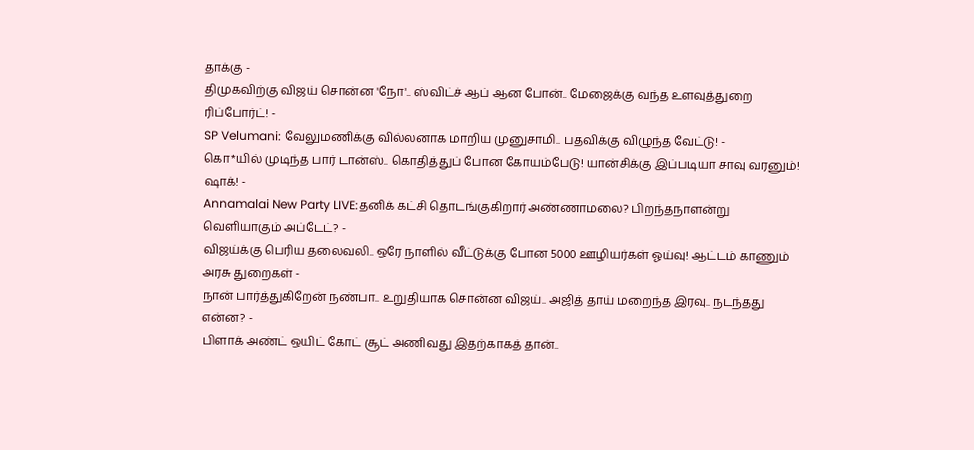தாக்கு -
திமுகவிற்கு விஜய் சொன்ன 'நோ'.. ஸ்விட்ச் ஆப் ஆன போன்.. மேஜைக்கு வந்த உளவுத்துறை ரிப்போர்ட்! -
SP Velumani: வேலுமணிக்கு வில்லனாக மாறிய முனுசாமி.. பதவிக்கு விழுந்த வேட்டு! -
கொ*யில் முடிந்த பார் டான்ஸ்.. கொதித்துப் போன கோயம்பேடு! யான்சிக்கு இப்படியா சாவு வரனும்! ஷாக்! -
Annamalai New Party LIVE:தனிக் கட்சி தொடங்குகிறார் அண்ணாமலை? பிறந்தநாளன்று வெளியாகும் அப்டேட்? -
விஜய்க்கு பெரிய தலைவலி.. ஒரே நாளில் வீட்டுக்கு போன 5000 ஊழியர்கள் ஓய்வு! ஆட்டம் காணும் அரசு துறைகள் -
நான் பார்த்துகிறேன் நண்பா.. உறுதியாக சொன்ன விஜய்.. அஜித் தாய் மறைந்த இரவு.. நடந்தது என்ன? -
பிளாக் அண்ட் ஒயிட் கோட் சூட் அணிவது இதற்காகத் தான்..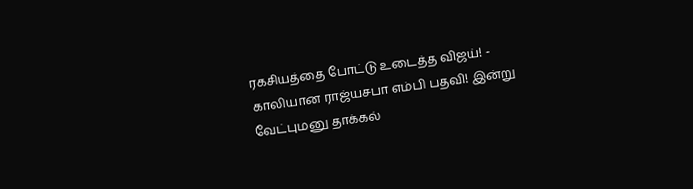ரகசியத்தை போட்டு உடைத்த விஜய்! -
காலியான ராஜ்யசபா எம்பி பதவி! இன்று வேட்புமனு தாக்கல்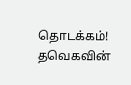தொடக்கம்! தவெகவின்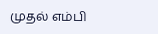முதல் எம்பி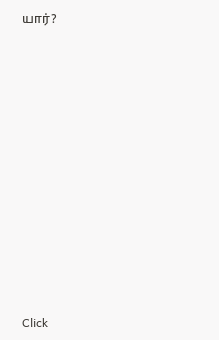யார்?












Click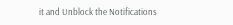it and Unblock the Notifications